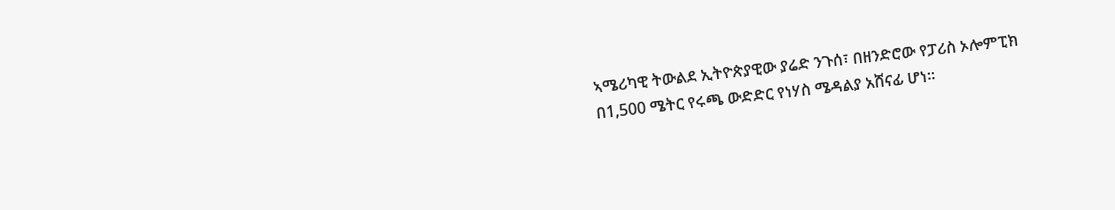ኣሜሪካዊ ትውልደ ኢትዮጵያዊው ያሬድ ንጉሰ፣ በዘንድሮው የፓሪስ ኦሎምፒክ በ1,500 ሜትር የሩጫ ውድድር የነሃስ ሜዳልያ አሸናፊ ሆነ።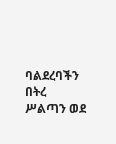ባልደረባችን በትረ ሥልጣን ወደ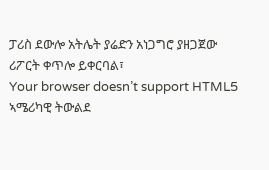ፓሪስ ደውሎ አትሌት ያሬድን አነጋግሮ ያዘጋጀው ሪፖርት ቀጥሎ ይቀርባል፣
Your browser doesn’t support HTML5
ኣሜሪካዊ ትውልደ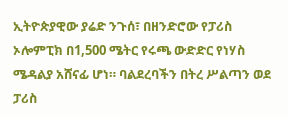ኢትዮጵያዊው ያሬድ ንጉሰ፣ በዘንድሮው የፓሪስ ኦሎምፒክ በ1,500 ሜትር የሩጫ ውድድር የነሃስ ሜዳልያ አሸናፊ ሆነ። ባልደረባችን በትረ ሥልጣን ወደ ፓሪስ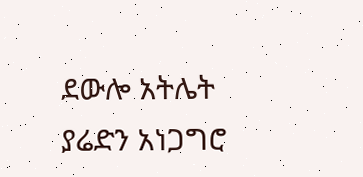ደውሎ አትሌት ያሬድን አነጋግሮ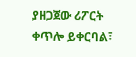ያዘጋጀው ሪፖርት ቀጥሎ ይቀርባል፣